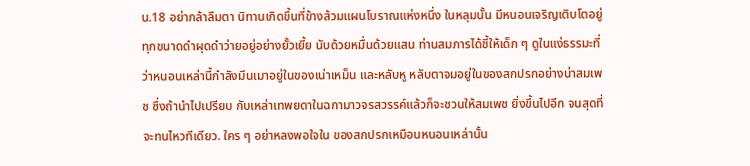น.18 อย่ากล้าลืมตา นิทานเกิดขึ้นที่ข้างส้วมแผนโบราณแห่งหนึ่ง ในหลุมนั้น มีหนอนเจริญเติบโตอยู่ทุกขนาดดำผุดดำว่ายอยู่อย่างยั้วเยี้ย นับด้วยหมื่นด้วยแสน ท่านสมภารได้ชี้ให้เด็ก ๆ ดูในแง่ธรรมะที่ ว่าหนอนเหล่านี้กำลังมึนเมาอยู่ในของเน่าเหม็น และหลับหู หลับตาจมอยู่ในของสกปรกอย่างน่าสมเพช ซึ่งถ้านำไปเปรียบ กับเหล่าเทพยดาในฉกามาวจรสวรรค์แล้วก็จะชวนให้สมเพช ยิ่งขึ้นไปอีก จนสุดที่จะทนไหวทีเดียว. ใคร ๆ อย่าหลงพอใจใน ของสกปรกเหมือนหนอนเหล่านั้น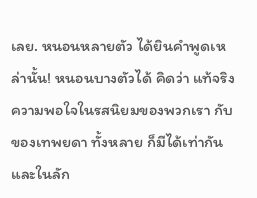เลย. หนอนหลายตัว ได้ยินคำพูดเหล่านั้น! หนอนบางตัวได้ คิดว่า แท้จริงความพอใจในรสนิยมของพวกเรา กับของเทพยดา ทั้งหลาย ก็มีได้เท่ากันและในลัก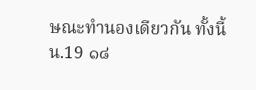ษณะทำนองเดียวกัน ทั้งนี้
น.19 ๑๘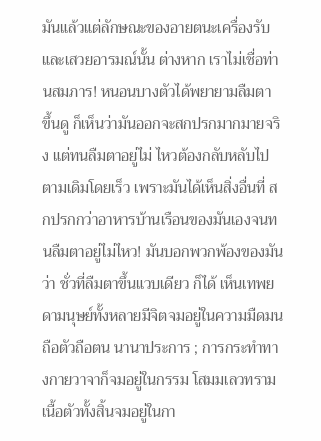มันแล้วแต่ลักษณะของอายตนะเครื่องรับและเสวยอารมณ์นั้น ต่างหาก เราไม่เชื่อท่านสมภาร! หนอนบางตัวได้พยายามลืมตา ขึ้นดู ก็เห็นว่ามันออกจะสกปรกมากมายจริง แต่ทนลืมตาอยู่ไม่ ไหวต้องกลับหลับไปตามเดิมโดยเร็ว เพราะมันได้เห็นสิ่งอื่นที่ สกปรกกว่าอาหารบ้านเรือนของมันเองจนทนลืมตาอยู่ไม่ไหว! มันบอกพวกพ้องของมันว่า ชั่วที่ลืมตาขึ้นแวบเดียว ก็ได้ เห็นเทพยดามนุษย์ทั้งหลายมีจิตจมอยู่ในความมืดมนถือตัวถือตน นานาประการ ; การกระทำทางกายวาจาก็จมอยู่ในกรรม โสมมเลวทราม เนื้อตัวทั้งสิ้นจมอยู่ในกา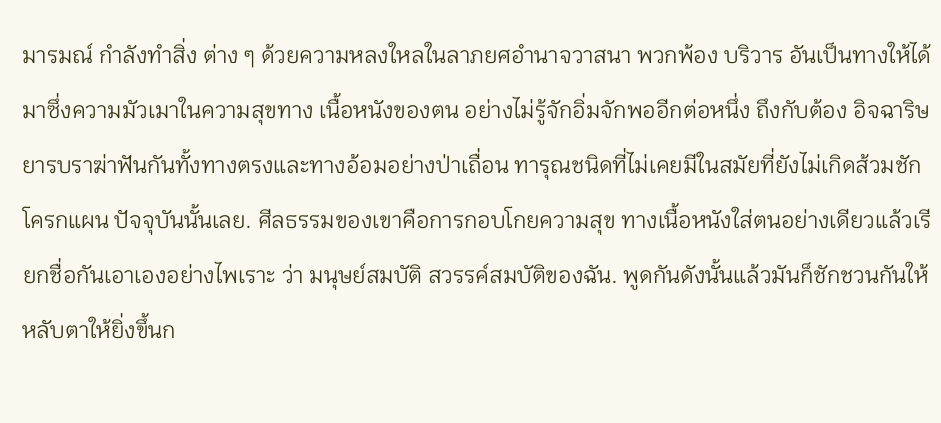มารมณ์ กำลังทำสิ่ง ต่าง ๆ ด้วยความหลงใหลในลาภยศอำนาจวาสนา พวกพ้อง บริวาร อันเป็นทางให้ได้มาซึ่งความมัวเมาในความสุขทาง เนื้อหนังของตน อย่างไม่รู้จักอิ่มจักพออีกต่อหนึ่ง ถึงกับต้อง อิจฉาริษยารบราฆ่าฟันกันทั้งทางตรงและทางอ้อมอย่างป่าเถื่อน ทารุณชนิดที่ไม่เคยมีในสมัยที่ยังไม่เกิดส้วมชักโครกแผน ปัจจุบันนั้นเลย. ศีลธรรมของเขาคือการกอบโกยความสุข ทางเนื้อหนังใส่ตนอย่างเดียวแล้วเรียกชื่อกันเอาเองอย่างไพเราะ ว่า มนุษย์สมบัติ สวรรค์สมบัติของฉัน. พูดกันดังนั้นแล้วมันก็ชักชวนกันให้หลับตาให้ยิ่งขึ้นก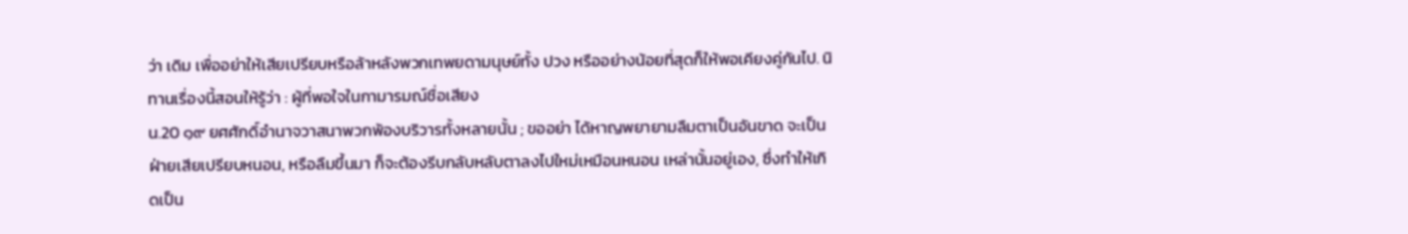ว่า เดิม เพื่ออย่าให้เสียเปรียบหรือล้าหลังพวกเทพยดามนุษย์ทั้ง ปวง หรืออย่างน้อยที่สุดก็ให้พอเคียงคู่กันไป. นิทานเรื่องนี้สอนให้รู้ว่า : ผู้ที่พอใจในกามารมณ์ชื่อเสียง
น.20 ๑๙ ยศศักดิ์อำนาจวาสนาพวกพ้องบริวารทั้งหลายนั้น ; ขออย่า ได้หาญพยายามลืมตาเป็นอันขาด จะเป็นฝ่ายเสียเปรียบหนอน, หรือลืมขึ้นมา ก็จะต้องรีบกลับหลับตาลงไปใหม่เหมือนหนอน เหล่านั้นอยู่เอง, ซึ่งทำให้เกิดเป็น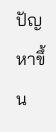ปัญหาขึ้น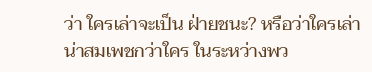ว่า ใครเล่าจะเป็น ฝ่ายชนะ? หรือว่าใครเล่าน่าสมเพชกว่าใคร ในระหว่างพว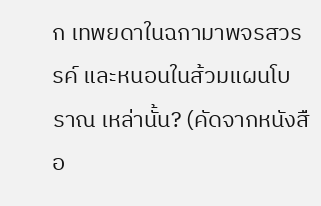ก เทพยดาในฉกามาพจรสวรรค์ และหนอนในส้วมแผนโบราณ เหล่านั้น? (คัดจากหนังสือ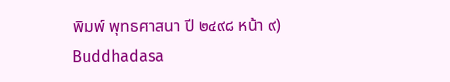พิมพ์ พุทธศาสนา ปี ๒๔๙๘ หน้า ๙)
Buddhadasa